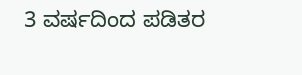3 ವರ್ಷದಿಂದ ಪಡಿತರ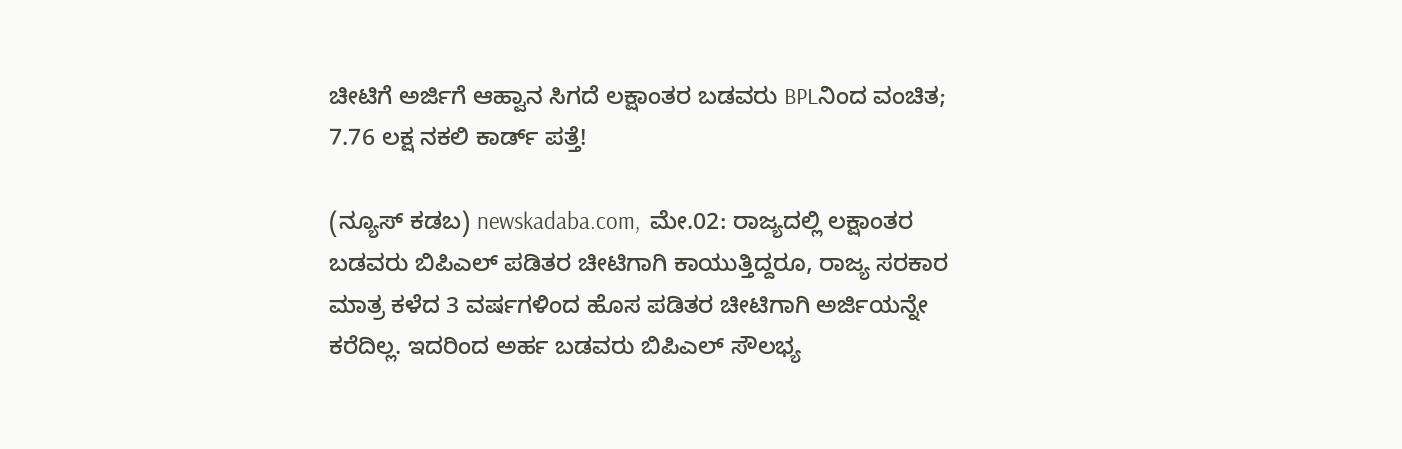ಚೀಟಿಗೆ ಅರ್ಜಿಗೆ ಆಹ್ವಾನ ಸಿಗದೆ ಲಕ್ಷಾಂತರ ಬಡವರು BPLನಿಂದ ವಂಚಿತ; 7.76 ಲಕ್ಷ ನಕಲಿ ಕಾರ್ಡ್‌ ಪತ್ತೆ!

(ನ್ಯೂಸ್‌ ಕಡಬ) newskadaba.com,  ಮೇ.02: ರಾಜ್ಯದಲ್ಲಿ ಲಕ್ಷಾಂತರ ಬಡವರು ಬಿಪಿಎಲ್‌ ಪಡಿತರ ಚೀಟಿಗಾಗಿ ಕಾಯುತ್ತಿದ್ದರೂ, ರಾಜ್ಯ ಸರಕಾರ ಮಾತ್ರ ಕಳೆದ 3 ವರ್ಷಗಳಿಂದ ಹೊಸ ಪಡಿತರ ಚೀಟಿಗಾಗಿ ಅರ್ಜಿಯನ್ನೇ ಕರೆದಿಲ್ಲ. ಇದರಿಂದ ಅರ್ಹ ಬಡವರು ಬಿಪಿಎಲ್‌ ಸೌಲಭ್ಯ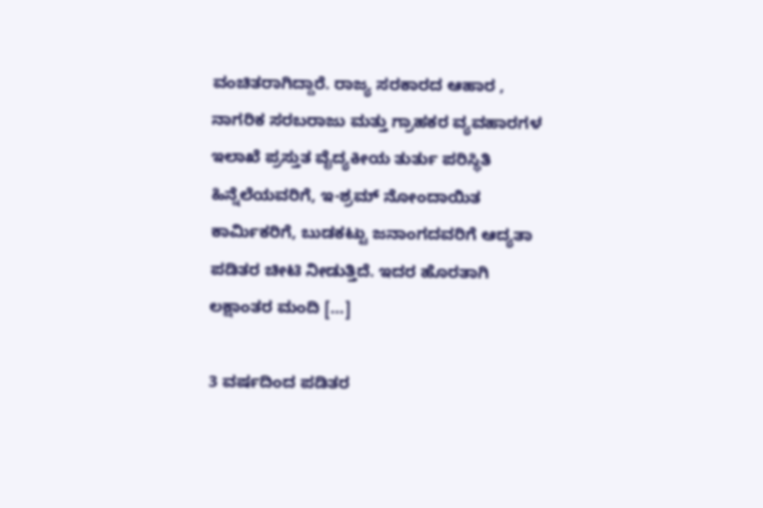ವಂಚಿತರಾಗಿದ್ದಾರೆ. ರಾಜ್ಯ ಸರಕಾರದ ಆಹಾರ , ನಾಗರಿಕ ಸರಬರಾಜು ಮತ್ತು ಗ್ರಾಹಕರ ವ್ಯವಹಾರಗಳ ಇಲಾಖೆ ಪ್ರಸ್ತುತ ವೈದ್ಯಕೀಯ ತುರ್ತು ಪರಿಸ್ಥಿತಿ ಹಿನ್ನೆಲೆಯವರಿಗೆ, ಇ-ಶ್ರಮ್‌ ನೋಂದಾಯಿತ ಕಾರ್ಮಿಕರಿಗೆ, ಬುಡಕಟ್ಟು ಜನಾಂಗದವರಿಗೆ ಆದ್ಯತಾ ಪಡಿತರ ಚೀಟಿ ನೀಡುತ್ತಿದೆ. ಇದರ ಹೊರತಾಗಿ ಲಕ್ಷಾಂತರ ಮಂದಿ […]

3 ವರ್ಷದಿಂದ ಪಡಿತರ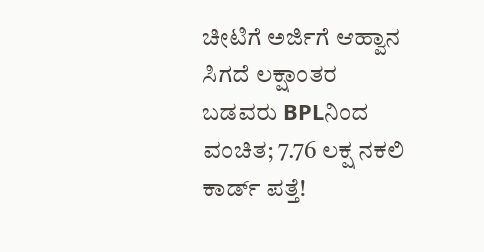ಚೀಟಿಗೆ ಅರ್ಜಿಗೆ ಆಹ್ವಾನ ಸಿಗದೆ ಲಕ್ಷಾಂತರ ಬಡವರು BPLನಿಂದ ವಂಚಿತ; 7.76 ಲಕ್ಷ ನಕಲಿ ಕಾರ್ಡ್‌ ಪತ್ತೆ!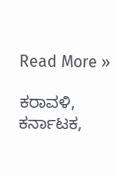Read More »

ಕರಾವಳಿ, ಕರ್ನಾಟಕ,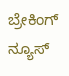ಬ್ರೇಕಿಂಗ್ ನ್ಯೂಸ್